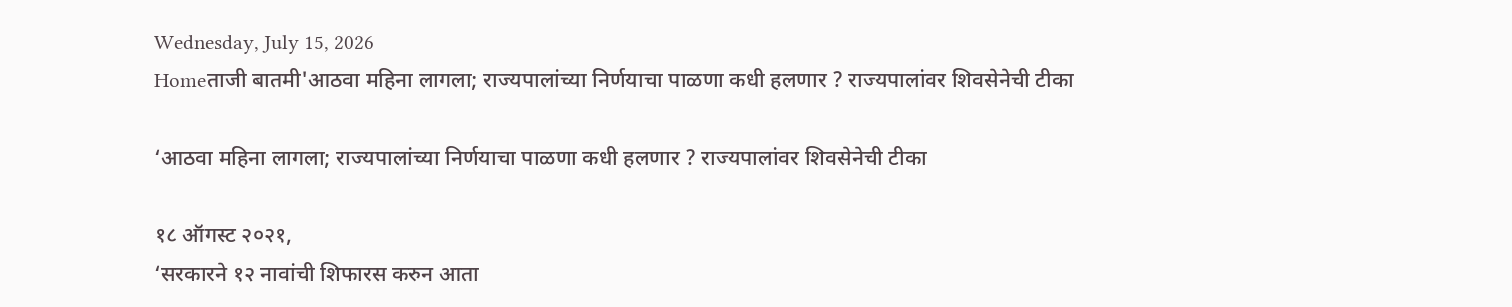Wednesday, July 15, 2026
Homeताजी बातमी'आठवा महिना लागला; राज्यपालांच्या निर्णयाचा पाळणा कधी हलणार ? राज्यपालांवर शिवसेनेची टीका

‘आठवा महिना लागला; राज्यपालांच्या निर्णयाचा पाळणा कधी हलणार ? राज्यपालांवर शिवसेनेची टीका

१८ ऑगस्ट २०२१,
‘सरकारने १२ नावांची शिफारस करुन आता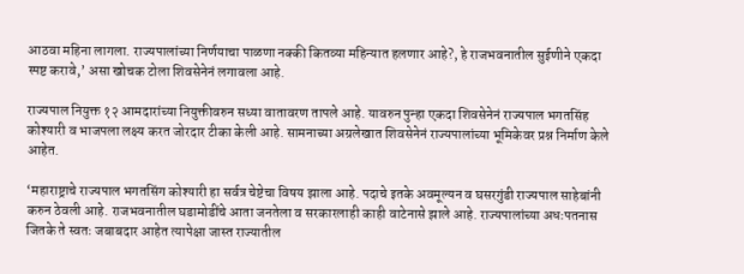आठवा महिना लागला. राज्यपालांच्या निर्णयाचा पाळणा नक्की कितव्या महिन्यात हलणार आहे?, हे राजभवनातील सुईणीने एकदा स्पष्ट करावे,’ असा खोचक टोला शिवसेनेनं लगावला आहे.

राज्यपाल नियुक्त १२ आमदारांच्या नियुक्तीवरुन सध्या वातावरण तापले आहे. यावरुन पुन्हा एकदा शिवसेनेनं राज्यपाल भगतसिंह कोश्यारी व भाजपला लक्ष्य करत जोरदार टीका केली आहे. सामनाच्या अग्रलेखात शिवसेनेनं राज्यपालांच्या भूमिकेवर प्रश्न निर्माण केले आहेत.

‘महाराष्ट्राचे राज्यपाल भगतसिंग कोश्यारी हा सर्वत्र चेष्टेचा विषय झाला आहे. पदाचे इतके अवमूल्यन व घसरगुंडी राज्यपाल साहेबांनी करुन ठेवली आहे. राजभवनातील घडामोडींचे आता जनतेला व सरकारलाही काही वाटेनासे झाले आहे. राज्यपालांच्या अधःपतनास जितके ते स्वतः जबाबदार आहेत त्यापेक्षा जास्त राज्यातील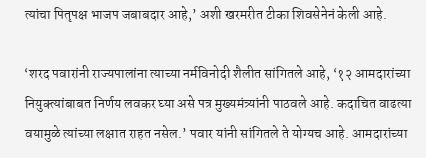त्यांचा पितृपक्ष भाजप जबाबदार आहे,’ अशी खरमरीत टीका शिवसेनेनं केली आहे.

‘शरद पवारांनी राज्यपालांना त्याच्या नर्मविनोदी शैलीत सांगितले आहे, ‘१२ आमदारांच्या नियुक्त्यांबाबत निर्णय लवकर घ्या असे पत्र मुख्यमंत्र्यांनी पाठवले आहे. कदाचित वाढत्या वयामुळे त्यांच्या लक्षात राहत नसेल.’ पवार यांनी सांगितले ते योग्यच आहे. आमदारांच्या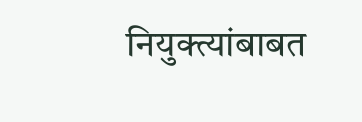नियुक्त्यांबाबत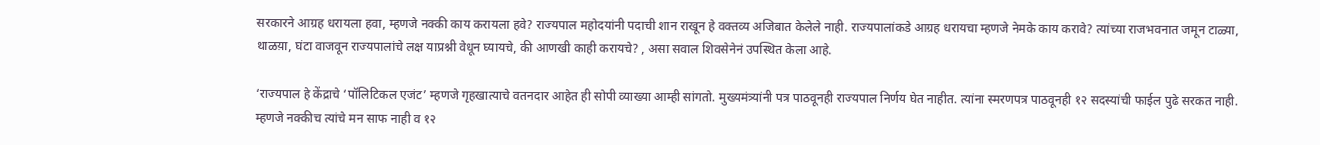सरकारने आग्रह धरायला हवा, म्हणजे नक्की काय करायला हवे? राज्यपाल महोदयांनी पदाची शान राखून हे वक्तव्य अजिबात केलेले नाही. राज्यपालांकडे आग्रह धरायचा म्हणजे नेमके काय करावे? त्यांच्या राजभवनात जमून टाळ्या, थाळय़ा, घंटा वाजवून राज्यपालांचे लक्ष याप्रश्नी वेधून घ्यायचे, की आणखी काही करायचे? , असा सवाल शिवसेनेनं उपस्थित केला आहे.

‘राज्यपाल हे केंद्राचे ‘पॉलिटिकल एजंट’ म्हणजे गृहखात्याचे वतनदार आहेत ही सोपी व्याख्या आम्ही सांगतो. मुख्यमंत्र्यांनी पत्र पाठवूनही राज्यपाल निर्णय घेत नाहीत. त्यांना स्मरणपत्र पाठवूनही १२ सदस्यांची फाईल पुढे सरकत नाही. म्हणजे नक्कीच त्यांचे मन साफ नाही व १२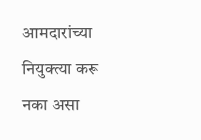आमदारांच्या नियुक्त्या करू नका असा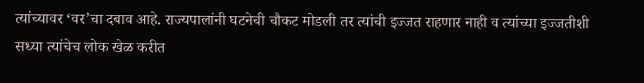त्यांच्यावर ‘वर’चा दबाव आहे. राज्यपालांनी घटनेची चौकट मोडली तर त्यांची इज्जत राहणार नाही व त्यांच्या इज्जतीशी सध्या त्यांचेच लोक खेळ करीत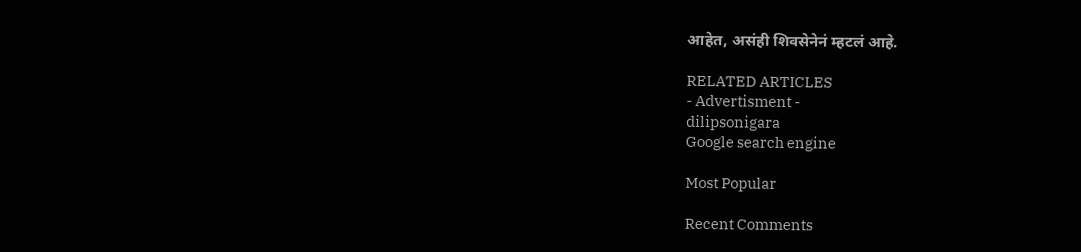आहेत, असंही शिवसेनेनं म्हटलं आहे.

RELATED ARTICLES
- Advertisment -
dilipsonigara
Google search engine

Most Popular

Recent Comments